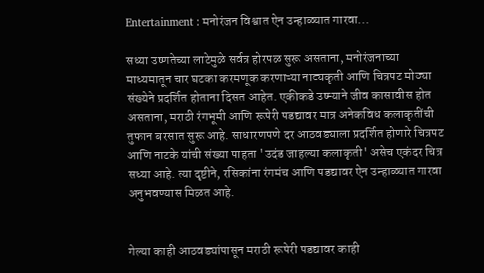Entertainment : मनोरंजन विश्वात ऐन उन्हाळ्यात गारवा...

सध्या उष्णतेच्या लाटेमुळे सर्वत्र होरपळ सुरू असताना, मनोरंजनाच्या माध्यमातून चार घटका करमणूक करणाऱ्या नाट्यकृती आणि चित्रपट मोठ्या संख्येने प्रदर्शित होताना दिसत आहेत. एकीकडे उष्म्याने जीव कासावीस होत असताना, मराठी रंगभूमी आणि रूपेरी पडद्यावर मात्र अनेकविध कलाकृतींची तुफान बरसात सुरू आहे. साधारणपणे दर आठवड्याला प्रदर्शित होणारे चित्रपट आणि नाटके यांची संख्या पाहता 'उदंड जाहल्या कलाकृती' असेच एकंदर चित्र सध्या आहे. त्या दृष्टीने, रसिकांना रंगमंच आणि पडद्यावर ऐन उन्हाळ्यात गारवा अनुभवण्यास मिळत आहे.


गेल्या काही आठवड्यांपासून मराठी रूपेरी पडद्यावर काही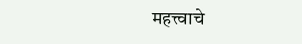महत्त्वाचे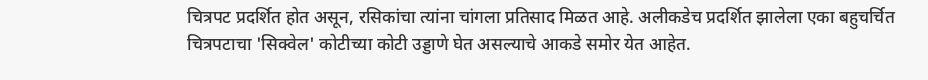चित्रपट प्रदर्शित होत असून, रसिकांचा त्यांना चांगला प्रतिसाद मिळत आहे. अलीकडेच प्रदर्शित झालेला एका बहुचर्चित चित्रपटाचा 'सिक्वेल' कोटीच्या कोटी उड्डाणे घेत असल्याचे आकडे समोर येत आहेत.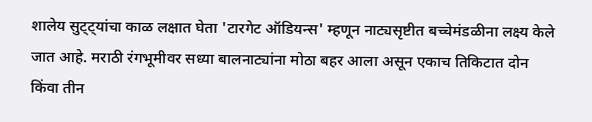शालेय सुट्ट्यांचा काळ लक्षात घेता 'टारगेट ऑडियन्स' म्हणून नाट्यसृष्टीत बच्चेमंडळीना लक्ष्य केले जात आहे. मराठी रंगभूमीवर सध्या बालनाट्यांना मोठा बहर आला असून एकाच तिकिटात दोन किंवा तीन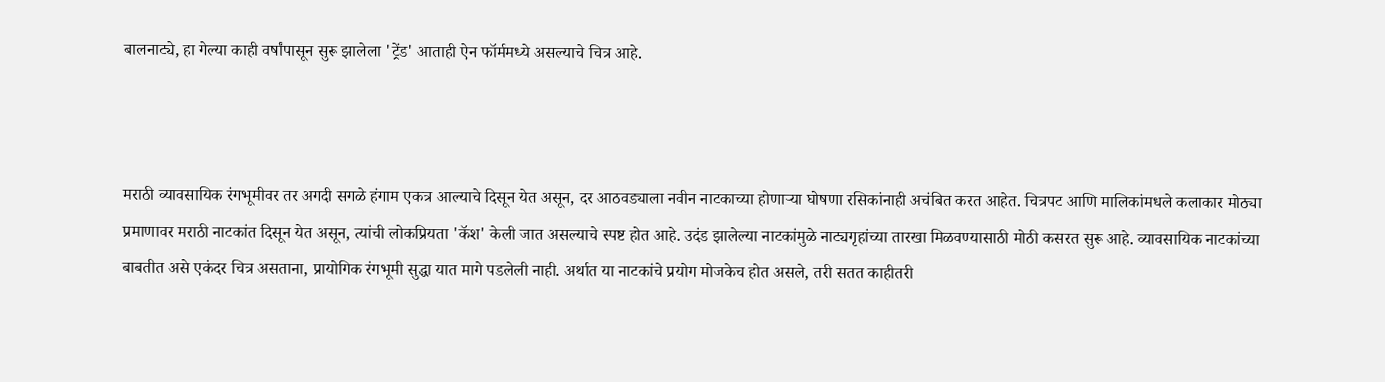बालनाट्ये, हा गेल्या काही वर्षांपासून सुरू झालेला 'ट्रेंड' आताही ऐन फॉर्ममध्ये असल्याचे चित्र आहे.



मराठी व्यावसायिक रंगभूमीवर तर अगदी सगळे हंगाम एकत्र आल्याचे दिसून येत असून, दर आठवड्याला नवीन नाटकाच्या होणाऱ्या घोषणा रसिकांनाही अचंबित करत आहेत. चित्रपट आणि मालिकांमधले कलाकार मोठ्या प्रमाणावर मराठी नाटकांत दिसून येत असून, त्यांची लोकप्रियता 'कॅश' केली जात असल्याचे स्पष्ट होत आहे. उदंड झालेल्या नाटकांमुळे नाट्यगृहांच्या तारखा मिळवण्यासाठी मोठी कसरत सुरू आहे. व्यावसायिक नाटकांच्या बाबतीत असे एकंदर चित्र असताना, प्रायोगिक रंगभूमी सुद्धा यात मागे पडलेली नाही. अर्थात या नाटकांचे प्रयोग मोजकेच होत असले, तरी सतत काहीतरी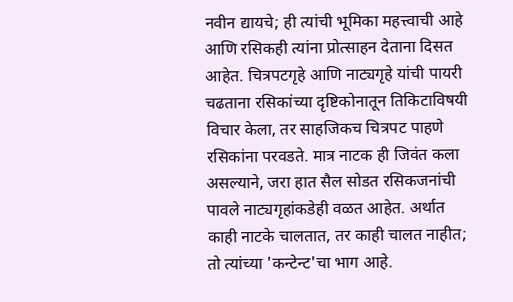नवीन द्यायचे; ही त्यांची भूमिका महत्त्वाची आहे आणि रसिकही त्यांना प्रोत्साहन देताना दिसत आहेत. चित्रपटगृहे आणि नाट्यगृहे यांची पायरी चढताना रसिकांच्या दृष्टिकोनातून तिकिटाविषयी विचार केला, तर साहजिकच चित्रपट पाहणे रसिकांना परवडते. मात्र नाटक ही जिवंत कला असल्याने, जरा हात सैल सोडत रसिकजनांची पावले नाट्यगृहांकडेही वळत आहेत. अर्थात काही नाटके चालतात, तर काही चालत नाहीत; तो त्यांच्या 'कन्टेन्ट'चा भाग आहे.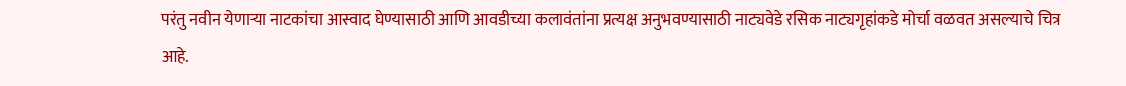परंतु नवीन येणाऱ्या नाटकांचा आस्वाद घेण्यासाठी आणि आवडीच्या कलावंतांना प्रत्यक्ष अनुभवण्यासाठी नाट्यवेडे रसिक नाट्यगृहांकडे मोर्चा वळवत असल्याचे चित्र आहे.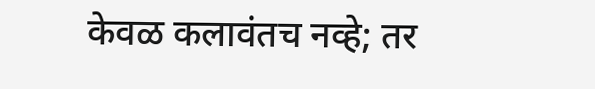केवळ कलावंतच नव्हे; तर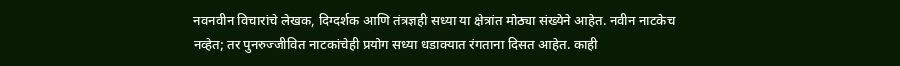नवनवीन विचारांचे लेखक, दिग्दर्शक आणि तंत्रज्ञही सध्या या क्षेत्रांत मोठ्या संख्येने आहेत. नवीन नाटकेच नव्हेत; तर पुनरुज्जीवित नाटकांचेही प्रयोग सध्या धडाक्यात रंगताना दिसत आहेत. काही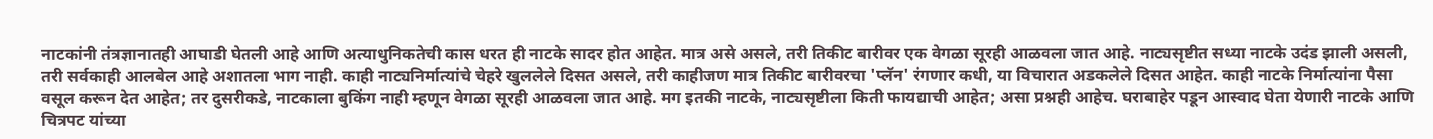नाटकांनी तंत्रज्ञानातही आघाडी घेतली आहे आणि अत्याधुनिकतेची कास धरत ही नाटके सादर होत आहेत. मात्र असे असले, तरी तिकीट बारीवर एक वेगळा सूरही आळवला जात आहे. नाट्यसृष्टीत सध्या नाटके उदंड झाली असली, तरी सर्वकाही आलबेल आहे अशातला भाग नाही. काही नाट्यनिर्मात्यांचे चेहरे खुललेले दिसत असले, तरी काहीजण मात्र तिकीट बारीवरचा 'प्लॅन' रंगणार कधी, या विचारात अडकलेले दिसत आहेत. काही नाटके निर्मात्यांना पैसा वसूल करून देत आहेत; तर दुसरीकडे, नाटकाला बुकिंग नाही म्हणून वेगळा सूरही आळवला जात आहे. मग इतकी नाटके, नाट्यसृष्टीला किती फायद्याची आहेत; असा प्रश्नही आहेच. घराबाहेर पडून आस्वाद घेता येणारी नाटके आणि चित्रपट यांच्या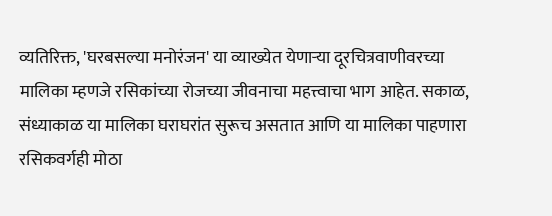व्यतिरिक्त, 'घरबसल्या मनोरंजन' या व्याख्येत येणाऱ्या दूरचित्रवाणीवरच्या मालिका म्हणजे रसिकांच्या रोजच्या जीवनाचा महत्त्वाचा भाग आहेत. सकाळ, संध्याकाळ या मालिका घराघरांत सुरूच असतात आणि या मालिका पाहणारा रसिकवर्गही मोठा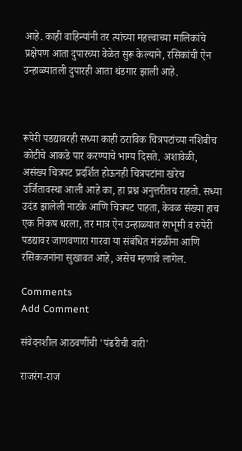आहे. काही वाहिन्यांनी तर त्यांच्या महत्त्वाच्या मालिकांचे प्रक्षेपण आता दुपारच्या वेळेत सुरू केल्याने, रसिकांची ऐन उन्हाळ्यातली दुपारही आता थंडगार झाली आहे.



रूपेरी पडद्यावरही सध्या काही ठराविक चित्रपटांच्या नशिबीच कोटीचे आकडे पार करण्याचे भाग्य दिसते. अशावेळी, असंख्य चित्रपट प्रदर्शित होऊनही चित्रपटांना खरेच उर्जितावस्था आली आहे का, हा प्रश्न अनुत्तरीतच राहतो. सध्या उदंड झालेली नाटके आणि चित्रपट पाहता, केवळ संख्या हाच एक निकष धरला, तर मात्र ऐन उन्हाळ्यात रंगभूमी व रुपेरी पडद्यावर जाणवणारा गारवा या संबंधित मंडळींना आणि रसिकजनांना सुखावत आहे, असेच म्हणावे लागेल.

Comments
Add Comment

संवेदनशील आठवणींची 'पंढरीची वारी'

राजरंग-राज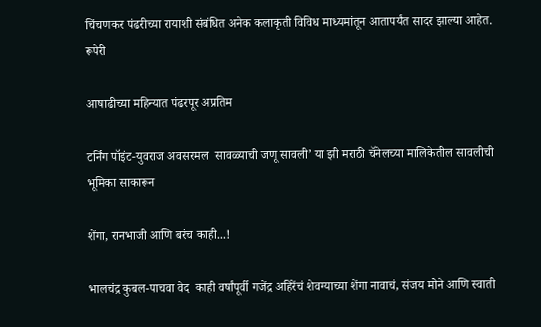चिंचणकर पंढरीच्या रायाशी संबंधित अनेक कलाकृती विविध माध्यमांतून आतापर्यंत सादर झाल्या आहेत. रूपेरी

आषाढीच्या महिन्यात पंढरपूर अप्रतिम

टर्निंग पॉइंट-युवराज अवसरमल  सावळ्याची जणू सावली’ या झी मराठी चॅनेलच्या मालिकेतील सावलीची भूमिका साकारून

शेंगा, रानभाजी आणि बरंच काही...!

भालचंद्र कुबल-पाचवा वेद  काही वर्षांपूर्वी गजेंद्र अहिरेंचं शेवग्याच्या शेंगा नावाचं, संजय मोने आणि स्वाती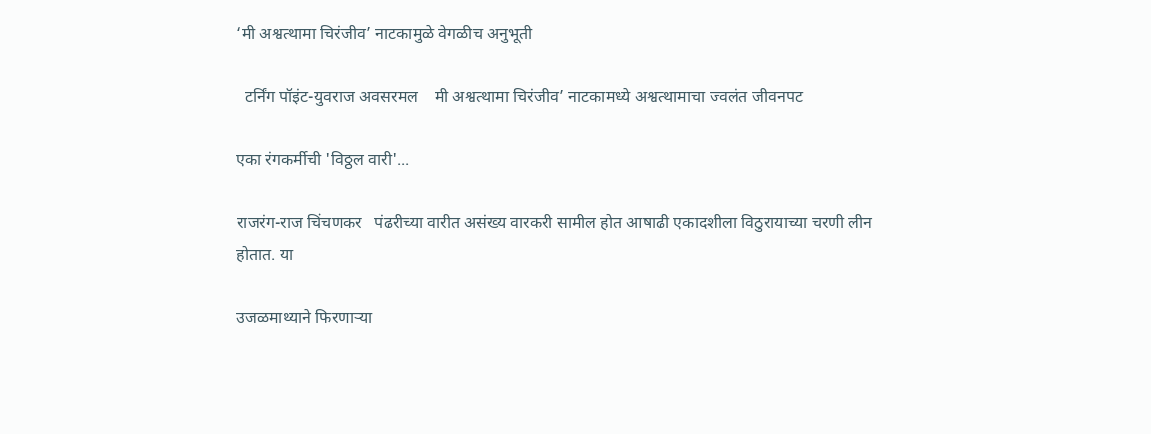‘मी अश्वत्थामा चिरंजीव’ नाटकामुळे वेगळीच अनुभूती

  टर्निंग पॉइंट-युवराज अवसरमल    मी अश्वत्थामा चिरंजीव’ नाटकामध्ये अश्वत्थामाचा ज्वलंत जीवनपट

एका रंगकर्मीची 'विठ्ठल वारी'...

राजरंग-राज चिंचणकर   पंढरीच्या वारीत असंख्य वारकरी सामील होत आषाढी एकादशीला विठुरायाच्या चरणी लीन होतात. या

उजळमाथ्याने फिरणाऱ्या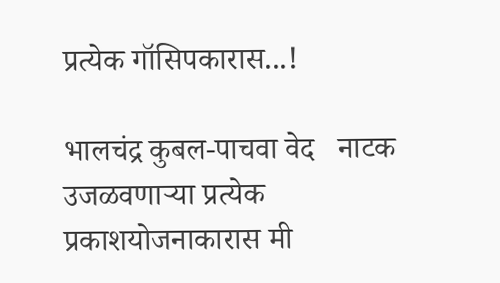प्रत्येक गॉसिपकारास...!

भालचंद्र कुबल-पाचवा वेद   नाटक उजळवणाऱ्या प्रत्येक प्रकाशयोजनाकारास मी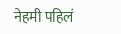नेहमी पहिलं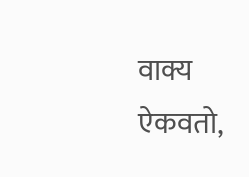वाक्य ऐकवतो,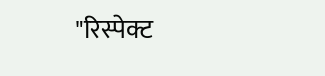"रिस्पेक्ट